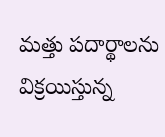మత్తు పదార్థాలను విక్రయిస్తున్న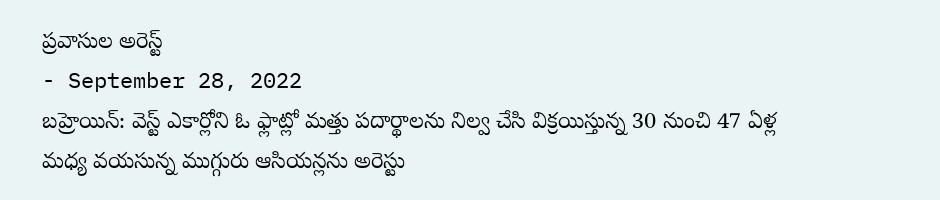ప్రవాసుల అరెస్ట్
- September 28, 2022
బహ్రెయిన్: వెస్ట్ ఎకార్లోని ఓ ఫ్లాట్లో మత్తు పదార్థాలను నిల్వ చేసి విక్రయిస్తున్న 30 నుంచి 47 ఏళ్ల మధ్య వయసున్న ముగ్గురు ఆసియన్లను అరెస్టు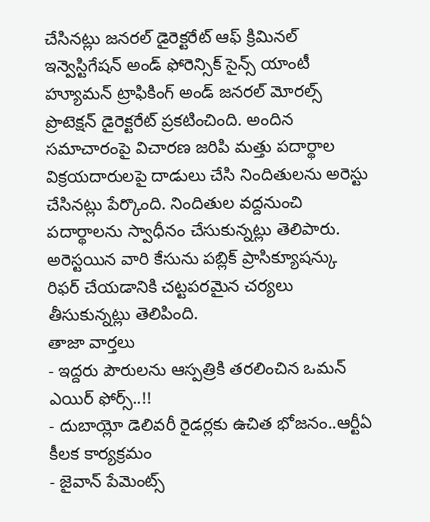చేసినట్లు జనరల్ డైరెక్టరేట్ ఆఫ్ క్రిమినల్ ఇన్వెస్టిగేషన్ అండ్ ఫోరెన్సిక్ సైన్స్ యాంటీ హ్యూమన్ ట్రాఫికింగ్ అండ్ జనరల్ మోరల్స్ ప్రొటెక్షన్ డైరెక్టరేట్ ప్రకటించింది. అందిన సమాచారంపై విచారణ జరిపి మత్తు పదార్థాల విక్రయదారులపై దాడులు చేసి నిందితులను అరెస్టు చేసినట్లు పేర్కొంది. నిందితుల వద్దనుంచి పదార్థాలను స్వాధీనం చేసుకున్నట్లు తెలిపారు. అరెస్టయిన వారి కేసును పబ్లిక్ ప్రాసిక్యూషన్కు రిఫర్ చేయడానికి చట్టపరమైన చర్యలు తీసుకున్నట్లు తెలిపింది.
తాజా వార్తలు
- ఇద్దరు పౌరులను ఆస్పత్రికి తరలించిన ఒమన్ ఎయిర్ ఫోర్స్..!!
- దుబాయ్లో డెలివరీ రైడర్లకు ఉచిత భోజనం..ఆర్టీఏ కీలక కార్యక్రమం
- జైవాన్ పేమెంట్స్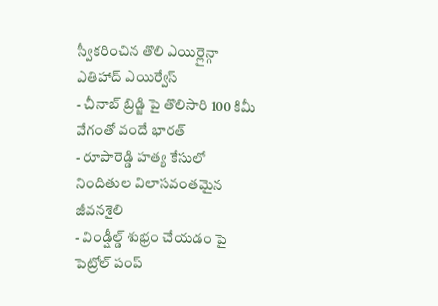స్వీకరించిన తొలి ఎయిర్లైన్గా ఎతిహాద్ ఎయిర్వేస్
- చీనాబ్ బ్రిడ్జి పై తొలిసారి 100 కిమీ వేగంతో వందే భారత్
- రూపారెడ్డి హత్య కేసులో నిందితుల విలాసవంతమైన జీవనశైలి
- విండ్షీల్డ్ శుభ్రం చేయడం పై పెట్రోల్ పంప్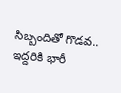సిబ్బందితో గొడవ.. ఇద్దరికి భారీ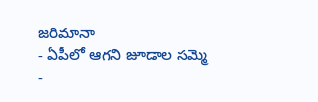జరిమానా
- ఏపీలో ఆగని జూడాల సమ్మె
-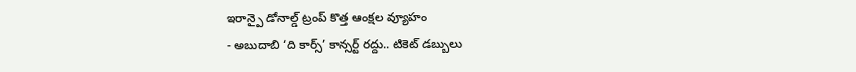ఇరాన్పై డోనాల్డ్ ట్రంప్ కొత్త ఆంక్షల వ్యూహం
- అబుదాబి ‘ది కార్స్’ కాన్సర్ట్ రద్దు.. టికెట్ డబ్బులు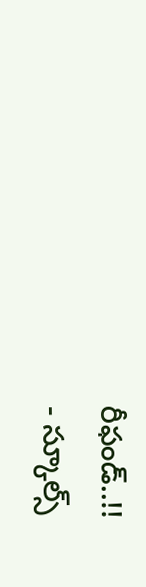రీఫండ్..!!
- స్కూల్స్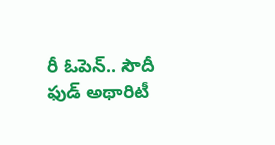రీ ఓపెన్.. సౌదీ ఫుడ్ అథారిటీ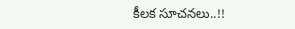కీలక సూచనలు..!!